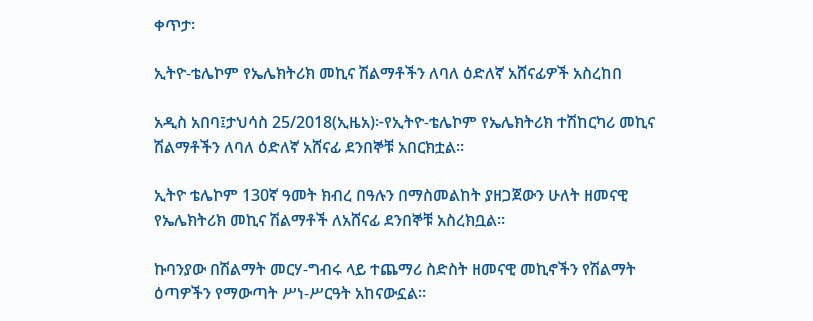ቀጥታ፡

ኢትዮ-ቴሌኮም የኤሌክትሪክ መኪና ሽልማቶችን ለባለ ዕድለኛ አሸናፊዎች አስረከበ

አዲስ አበባ፤ታህሳስ 25/2018(ኢዜአ)፦የኢትዮ-ቴሌኮም የኤሌክትሪክ ተሽከርካሪ መኪና ሽልማቶችን ለባለ ዕድለኛ አሸናፊ ደንበኞቹ አበርክቷል።

ኢትዮ ቴሌኮም 130ኛ ዓመት ክብረ በዓሉን በማስመልከት ያዘጋጀውን ሁለት ዘመናዊ የኤሌክትሪክ መኪና ሽልማቶች ለአሸናፊ ደንበኞቹ አስረክቧል፡፡

ኩባንያው በሽልማት መርሃ-ግብሩ ላይ ተጨማሪ ስድስት ዘመናዊ መኪኖችን የሽልማት ዕጣዎችን የማውጣት ሥነ-ሥርዓት አከናውኗል፡፡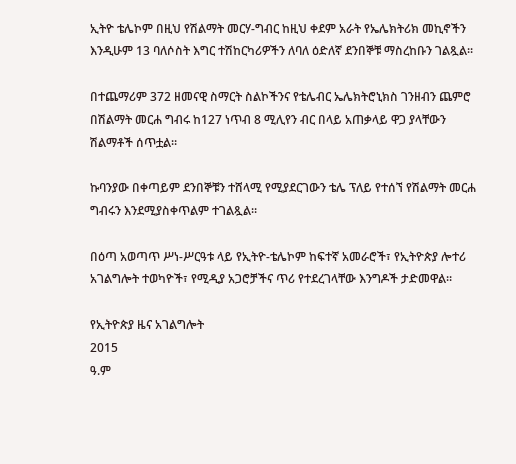ኢትዮ ቴሌኮም በዚህ የሽልማት መርሃ-ግብር ከዚህ ቀደም አራት የኤሌክትሪክ መኪኖችን እንዲሁም 13 ባለሶስት እግር ተሽከርካሪዎችን ለባለ ዕድለኛ ደንበኞቹ ማስረከቡን ገልጿል፡፡

በተጨማሪም 372 ዘመናዊ ስማርት ስልኮችንና የቴሌብር ኤሌክትሮኒክስ ገንዘብን ጨምሮ በሽልማት መርሐ ግብሩ ከ127 ነጥብ 8 ሚሊየን ብር በላይ አጠቃላይ ዋጋ ያላቸውን ሽልማቶች ሰጥቷል።

ኩባንያው በቀጣይም ደንበኞቹን ተሸላሚ የሚያደርገውን ቴሌ ፕለይ የተሰኘ የሽልማት መርሐ ግብሩን እንደሚያስቀጥልም ተገልጿል።

በዕጣ አወጣጥ ሥነ-ሥርዓቱ ላይ የኢትዮ-ቴሌኮም ከፍተኛ አመራሮች፣ የኢትዮጵያ ሎተሪ አገልግሎት ተወካዮች፣ የሚዲያ አጋሮቻችና ጥሪ የተደረገላቸው እንግዶች ታድመዋል።

የኢትዮጵያ ዜና አገልግሎት
2015
ዓ.ም